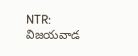NTR: విజయవాడ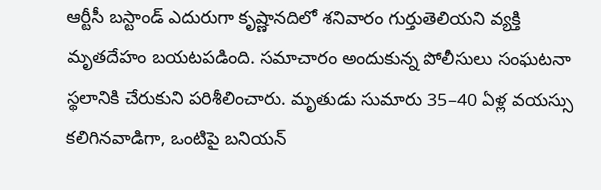ఆర్టీసీ బస్టాండ్ ఎదురుగా కృష్ణానదిలో శనివారం గుర్తుతెలియని వ్యక్తి మృతదేహం బయటపడింది. సమాచారం అందుకున్న పోలీసులు సంఘటనా స్థలానికి చేరుకుని పరిశీలించారు. మృతుడు సుమారు 35–40 ఏళ్ల వయస్సు కలిగినవాడిగా, ఒంటిపై బనియన్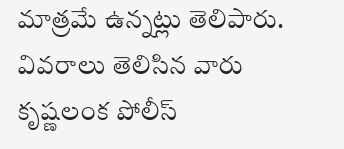మాత్రమే ఉన్నట్లు తెలిపారు. వివరాలు తెలిసిన వారు కృష్ణలంక పోలీస్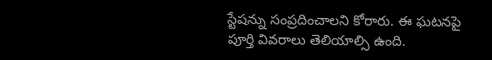స్టేషన్ను సంప్రదించాలని కోరారు. ఈ ఘటనపై పూర్తి వివరాలు తెలియాల్సి ఉంది.